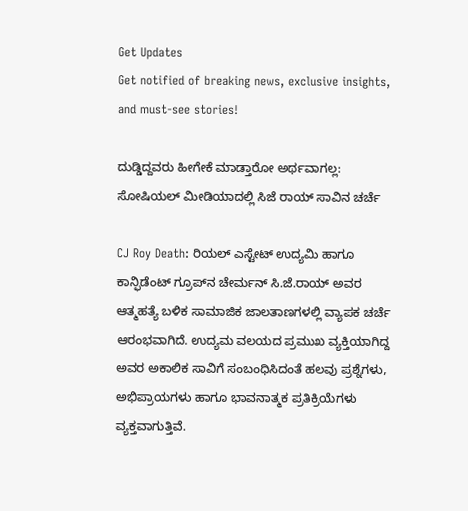Get Updates
Get notified of breaking news, exclusive insights, and must-see stories!

ದುಡ್ಡಿದ್ದವರು ಹೀಗೇಕೆ ಮಾಡ್ತಾರೋ ಅರ್ಥವಾಗಲ್ಲ: ಸೋಷಿಯಲ್‌ ಮೀಡಿಯಾದಲ್ಲಿ ಸಿಜೆ ರಾಯ್ ಸಾವಿನ ಚರ್ಚೆ

CJ Roy Death: ರಿಯಲ್ ಎಸ್ಟೇಟ್ ಉದ್ಯಮಿ ಹಾಗೂ ಕಾನ್ಫಿಡೆಂಟ್ ಗ್ರೂಪ್‌ನ ಚೇರ್ಮನ್ ಸಿ.ಜೆ.ರಾಯ್ ಅವರ ಆತ್ಮಹತ್ಯೆ ಬಳಿಕ ಸಾಮಾಜಿಕ ಜಾಲತಾಣಗಳಲ್ಲಿ ವ್ಯಾಪಕ ಚರ್ಚೆ ಆರಂಭವಾಗಿದೆ. ಉದ್ಯಮ ವಲಯದ ಪ್ರಮುಖ ವ್ಯಕ್ತಿಯಾಗಿದ್ದ ಅವರ ಅಕಾಲಿಕ ಸಾವಿಗೆ ಸಂಬಂಧಿಸಿದಂತೆ ಹಲವು ಪ್ರಶ್ನೆಗಳು, ಅಭಿಪ್ರಾಯಗಳು ಹಾಗೂ ಭಾವನಾತ್ಮಕ ಪ್ರತಿಕ್ರಿಯೆಗಳು ವ್ಯಕ್ತವಾಗುತ್ತಿವೆ.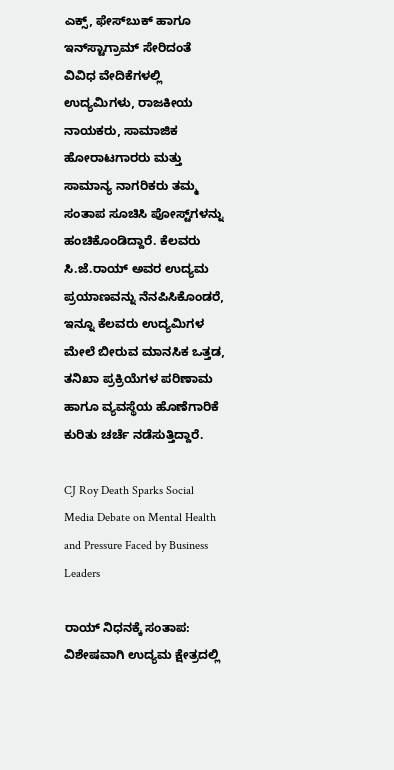ಎಕ್ಸ್, ಫೇಸ್‌ಬುಕ್ ಹಾಗೂ ಇನ್‌ಸ್ಟಾಗ್ರಾಮ್‌ ಸೇರಿದಂತೆ ವಿವಿಧ ವೇದಿಕೆಗಳಲ್ಲಿ ಉದ್ಯಮಿಗಳು, ರಾಜಕೀಯ ನಾಯಕರು, ಸಾಮಾಜಿಕ ಹೋರಾಟಗಾರರು ಮತ್ತು ಸಾಮಾನ್ಯ ನಾಗರಿಕರು ತಮ್ಮ ಸಂತಾಪ ಸೂಚಿಸಿ ಪೋಸ್ಟ್‌ಗಳನ್ನು ಹಂಚಿಕೊಂಡಿದ್ದಾರೆ. ಕೆಲವರು ಸಿ.ಜೆ.ರಾಯ್ ಅವರ ಉದ್ಯಮ ಪ್ರಯಾಣವನ್ನು ನೆನಪಿಸಿಕೊಂಡರೆ, ಇನ್ನೂ ಕೆಲವರು ಉದ್ಯಮಿಗಳ ಮೇಲೆ ಬೀರುವ ಮಾನಸಿಕ ಒತ್ತಡ, ತನಿಖಾ ಪ್ರಕ್ರಿಯೆಗಳ ಪರಿಣಾಮ ಹಾಗೂ ವ್ಯವಸ್ಥೆಯ ಹೊಣೆಗಾರಿಕೆ ಕುರಿತು ಚರ್ಚೆ ನಡೆಸುತ್ತಿದ್ದಾರೆ.

CJ Roy Death Sparks Social Media Debate on Mental Health and Pressure Faced by Business Leaders

ರಾಯ್ ನಿಧನಕ್ಕೆ ಸಂತಾಪ: ವಿಶೇಷವಾಗಿ ಉದ್ಯಮ ಕ್ಷೇತ್ರದಲ್ಲಿ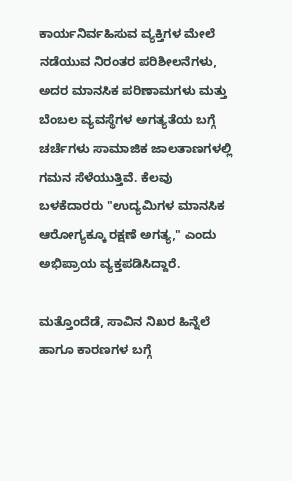ಕಾರ್ಯನಿರ್ವಹಿಸುವ ವ್ಯಕ್ತಿಗಳ ಮೇಲೆ ನಡೆಯುವ ನಿರಂತರ ಪರಿಶೀಲನೆಗಳು, ಅದರ ಮಾನಸಿಕ ಪರಿಣಾಮಗಳು ಮತ್ತು ಬೆಂಬಲ ವ್ಯವಸ್ಥೆಗಳ ಅಗತ್ಯತೆಯ ಬಗ್ಗೆ ಚರ್ಚೆಗಳು ಸಾಮಾಜಿಕ ಜಾಲತಾಣಗಳಲ್ಲಿ ಗಮನ ಸೆಳೆಯುತ್ತಿವೆ. ಕೆಲವು ಬಳಕೆದಾರರು "ಉದ್ಯಮಿಗಳ ಮಾನಸಿಕ ಆರೋಗ್ಯಕ್ಕೂ ರಕ್ಷಣೆ ಅಗತ್ಯ," ಎಂದು ಅಭಿಪ್ರಾಯ ವ್ಯಕ್ತಪಡಿಸಿದ್ದಾರೆ.

ಮತ್ತೊಂದೆಡೆ, ಸಾವಿನ ನಿಖರ ಹಿನ್ನೆಲೆ ಹಾಗೂ ಕಾರಣಗಳ ಬಗ್ಗೆ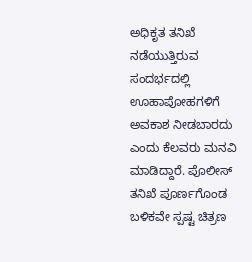ಅಧಿಕೃತ ತನಿಖೆ ನಡೆಯುತ್ತಿರುವ ಸಂದರ್ಭದಲ್ಲಿ ಊಹಾಪೋಹಗಳಿಗೆ ಅವಕಾಶ ನೀಡಬಾರದು ಎಂದು ಕೆಲವರು ಮನವಿ ಮಾಡಿದ್ದಾರೆ. ಪೊಲೀಸ್ ತನಿಖೆ ಪೂರ್ಣಗೊಂಡ ಬಳಿಕವೇ ಸ್ಪಷ್ಟ ಚಿತ್ರಣ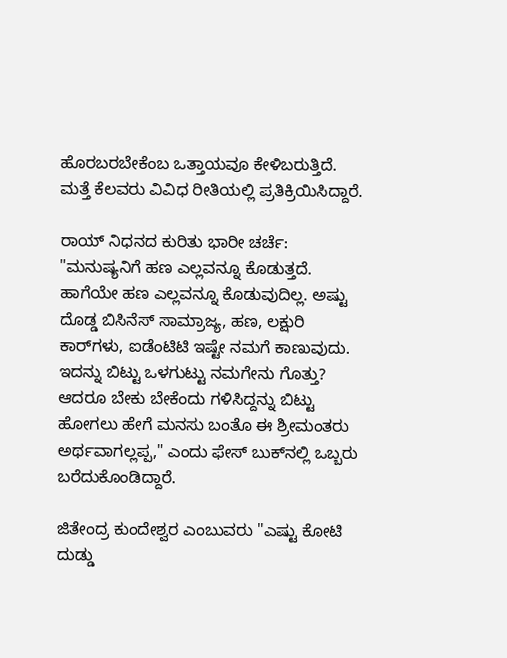ಹೊರಬರಬೇಕೆಂಬ ಒತ್ತಾಯವೂ ಕೇಳಿಬರುತ್ತಿದೆ. ಮತ್ತೆ ಕೆಲವರು ವಿವಿಧ ರೀತಿಯಲ್ಲಿ ಪ್ರತಿಕ್ರಿಯಿಸಿದ್ದಾರೆ.

ರಾಯ್‌ ನಿಧನದ ಕುರಿತು ಭಾರೀ ಚರ್ಚೆ: "ಮನುಷ್ಯನಿಗೆ ಹಣ ಎಲ್ಲವನ್ನೂ ಕೊಡುತ್ತದೆ. ಹಾಗೆಯೇ ಹಣ ಎಲ್ಲವನ್ನೂ ಕೊಡುವುದಿಲ್ಲ. ಅಷ್ಟು ದೊಡ್ಡ ಬಿಸಿನೆಸ್ ಸಾಮ್ರಾಜ್ಯ, ಹಣ, ಲಕ್ಷುರಿ ಕಾರ್‌ಗಳು, ಐಡೆಂಟಿಟಿ ಇಷ್ಟೇ ನಮಗೆ ಕಾಣುವುದು. ಇದನ್ನು ಬಿಟ್ಟು ಒಳಗುಟ್ಟು ನಮಗೇನು ಗೊತ್ತು? ಆದರೂ ಬೇಕು ಬೇಕೆಂದು ಗಳಿಸಿದ್ದನ್ನು ಬಿಟ್ಟು ಹೋಗಲು ಹೇಗೆ ಮನಸು ಬಂತೊ ಈ ಶ್ರೀಮಂತರು ಅರ್ಥವಾಗಲ್ಲಪ್ಪ," ಎಂದು ಫೇಸ್‌ ಬುಕ್‌ನಲ್ಲಿ ಒಬ್ಬರು ಬರೆದುಕೊಂಡಿದ್ದಾರೆ.

ಜಿತೇಂದ್ರ ಕುಂದೇಶ್ವರ ಎಂಬುವರು "ಎಷ್ಟು ಕೋಟಿ ದುಡ್ಡು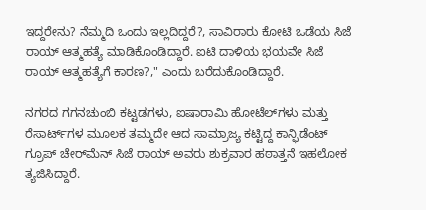ಇದ್ದರೇನು? ನೆಮ್ಮದಿ ಒಂದು ಇಲ್ಲದಿದ್ದರೆ?, ಸಾವಿರಾರು ಕೋಟಿ ಒಡೆಯ ಸಿಜೆ ರಾಯ್ ಆತ್ಮಹತ್ಯೆ ಮಾಡಿಕೊಂಡಿದ್ದಾರೆ. ಐಟಿ ದಾಳಿಯ ಭಯವೇ ಸಿಜೆ ರಾಯ್‌ ಆತ್ಮಹತ್ಯೆಗೆ ಕಾರಣ?," ಎಂದು ಬರೆದುಕೊಂಡಿದ್ದಾರೆ.

ನಗರದ ಗಗನಚುಂಬಿ ಕಟ್ಟಡಗಳು, ಐಷಾರಾಮಿ ಹೋಟೆಲ್‌ಗಳು ಮತ್ತು ರೆಸಾರ್ಟ್‌ಗಳ ಮೂಲಕ ತಮ್ಮದೇ ಆದ ಸಾಮ್ರಾಜ್ಯ ಕಟ್ಟಿದ್ದ ಕಾನ್ಫಿಡೆಂಟ್‌ ಗ್ರೂಪ್‌ ಚೇರ್‌ಮೆನ್ ಸಿಜೆ ರಾಯ್‌ ಅವರು ಶುಕ್ರವಾರ ಹಠಾತ್ತನೆ ಇಹಲೋಕ ತ್ಯಜಿಸಿದ್ದಾರೆ.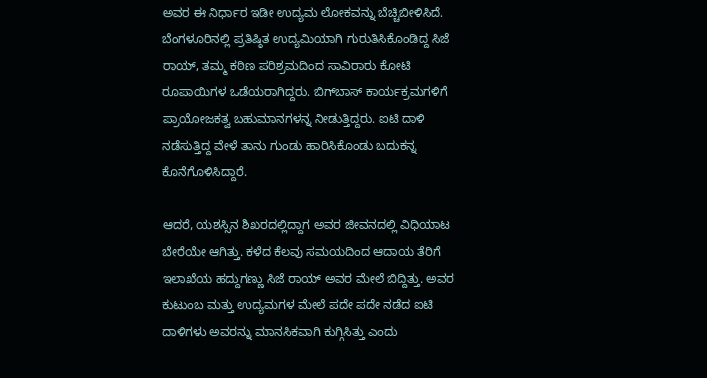ಅವರ ಈ ನಿರ್ಧಾರ ಇಡೀ ಉದ್ಯಮ ಲೋಕವನ್ನು ಬೆಚ್ಚಿಬೀಳಿಸಿದೆ.
ಬೆಂಗಳೂರಿನಲ್ಲಿ ಪ್ರತಿಷ್ಠಿತ ಉದ್ಯಮಿಯಾಗಿ ಗುರುತಿಸಿಕೊಂಡಿದ್ದ ಸಿಜೆ ರಾಯ್, ತಮ್ಮ ಕಠಿಣ ಪರಿಶ್ರಮದಿಂದ ಸಾವಿರಾರು ಕೋಟಿ ರೂಪಾಯಿಗಳ ಒಡೆಯರಾಗಿದ್ದರು. ಬಿಗ್‌ಬಾಸ್ ಕಾರ್ಯಕ್ರಮಗಳಿಗೆ ಪ್ರಾಯೋಜಕತ್ವ ಬಹುಮಾನಗಳನ್ನ ನೀಡುತ್ತಿದ್ದರು. ಐಟಿ ದಾಳಿ ನಡೆಸುತ್ತಿದ್ದ ವೇಳೆ ತಾನು ಗುಂಡು ಹಾರಿಸಿಕೊಂಡು ಬದುಕನ್ನ ಕೊನೆಗೊಳಿಸಿದ್ದಾರೆ.

ಆದರೆ, ಯಶಸ್ಸಿನ ಶಿಖರದಲ್ಲಿದ್ದಾಗ ಅವರ ಜೀವನದಲ್ಲಿ ವಿಧಿಯಾಟ ಬೇರೆಯೇ ಆಗಿತ್ತು. ಕಳೆದ ಕೆಲವು ಸಮಯದಿಂದ ಆದಾಯ ತೆರಿಗೆ ಇಲಾಖೆಯ ಹದ್ದುಗಣ್ಣು ಸಿಜೆ ರಾಯ್ ಅವರ ಮೇಲೆ ಬಿದ್ದಿತ್ತು. ಅವರ ಕುಟುಂಬ ಮತ್ತು ಉದ್ಯಮಗಳ ಮೇಲೆ ಪದೇ ಪದೇ ನಡೆದ ಐಟಿ ದಾಳಿಗಳು ಅವರನ್ನು ಮಾನಸಿಕವಾಗಿ ಕುಗ್ಗಿಸಿತ್ತು ಎಂದು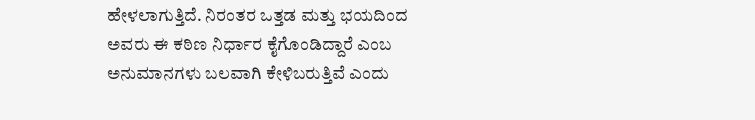ಹೇಳಲಾಗುತ್ತಿದೆ. ನಿರಂತರ ಒತ್ತಡ ಮತ್ತು ಭಯದಿಂದ ಅವರು ಈ ಕಠಿಣ ನಿರ್ಧಾರ ಕೈಗೊಂಡಿದ್ದಾರೆ ಎಂಬ ಅನುಮಾನಗಳು ಬಲವಾಗಿ ಕೇಳಿಬರುತ್ತಿವೆ ಎಂದು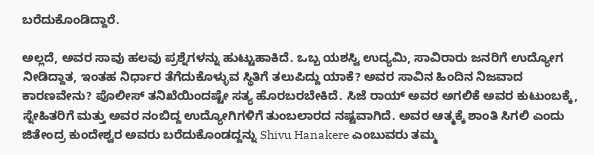ಬರೆದುಕೊಂಡಿದ್ದಾರೆ.

ಅಲ್ಲದೆ, ಅವರ ಸಾವು ಹಲವು ಪ್ರಶ್ನೆಗಳನ್ನು ಹುಟ್ಟುಹಾಕಿದೆ. ಒಬ್ಬ ಯಶಸ್ವಿ ಉದ್ಯಮಿ, ಸಾವಿರಾರು ಜನರಿಗೆ ಉದ್ಯೋಗ ನೀಡಿದ್ದಾತ, ಇಂತಹ ನಿರ್ಧಾರ ತೆಗೆದುಕೊಳ್ಳುವ ಸ್ಥಿತಿಗೆ ತಲುಪಿದ್ದು ಯಾಕೆ? ಅವರ ಸಾವಿನ ಹಿಂದಿನ ನಿಜವಾದ ಕಾರಣವೇನು? ಪೊಲೀಸ್ ತನಿಖೆಯಿಂದಷ್ಟೇ ಸತ್ಯ ಹೊರಬರಬೇಕಿದೆ. ಸಿಜೆ ರಾಯ್ ಅವರ ಅಗಲಿಕೆ ಅವರ ಕುಟುಂಬಕ್ಕೆ, ಸ್ನೇಹಿತರಿಗೆ ಮತ್ತು ಅವರ ನಂಬಿದ್ದ ಉದ್ಯೋಗಿಗಳಿಗೆ ತುಂಬಲಾರದ ನಷ್ಟವಾಗಿದೆ. ಅವರ ಆತ್ಮಕ್ಕೆ ಶಾಂತಿ ಸಿಗಲಿ ಎಂದು ಜಿತೇಂದ್ರ ಕುಂದೇಶ್ವರ ಅವರು ಬರೆದುಕೊಂಡದ್ದನ್ನು Shivu Hanakere ಎಂಬುವರು ತಮ್ಮ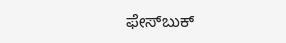ಫೇಸ್‌ಬುಕ್‌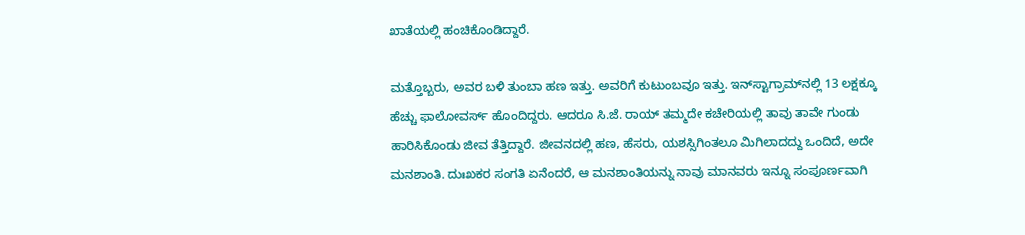ಖಾತೆಯಲ್ಲಿ ಹಂಚಿಕೊಂಡಿದ್ದಾರೆ.

ಮತ್ತೊಬ್ಬರು, ಅವರ ಬಳಿ ತುಂಬಾ ಹಣ ಇತ್ತು. ಅವರಿಗೆ ಕುಟುಂಬವೂ ಇತ್ತು. ಇನ್‌ಸ್ಟಾಗ್ರಾಮ್‌ನಲ್ಲಿ 13 ಲಕ್ಷಕ್ಕೂ ಹೆಚ್ಚು ಫಾಲೋವರ್ಸ್‌ ಹೊಂದಿದ್ದರು. ಆದರೂ ಸಿ.ಜೆ. ರಾಯ್ ತಮ್ಮದೇ ಕಚೇರಿಯಲ್ಲಿ ತಾವು ತಾವೇ ಗುಂಡು ಹಾರಿಸಿಕೊಂಡು ಜೀವ ತೆತ್ತಿದ್ದಾರೆ. ಜೀವನದಲ್ಲಿ ಹಣ, ಹೆಸರು, ಯಶಸ್ಸಿಗಿಂತಲೂ ಮಿಗಿಲಾದದ್ದು ಒಂದಿದೆ, ಅದೇ ಮನಶಾಂತಿ. ದುಃಖಕರ ಸಂಗತಿ ಏನೆಂದರೆ, ಆ ಮನಶಾಂತಿಯನ್ನು ನಾವು ಮಾನವರು ಇನ್ನೂ ಸಂಪೂರ್ಣವಾಗಿ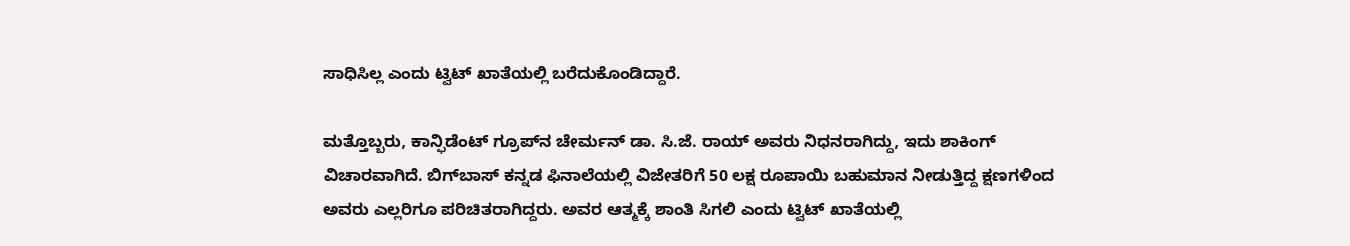ಸಾಧಿಸಿಲ್ಲ ಎಂದು ಟ್ವಿಟ್‌ ಖಾತೆಯಲ್ಲಿ ಬರೆದುಕೊಂಡಿದ್ದಾರೆ.

ಮತ್ತೊಬ್ಬರು, ಕಾನ್ಫಿಡೆಂಟ್ ಗ್ರೂಪ್‌ನ ಚೇರ್ಮನ್ ಡಾ. ಸಿ.ಜೆ. ರಾಯ್ ಅವರು ನಿಧನರಾಗಿದ್ದು, ಇದು ಶಾಕಿಂಗ್ ವಿಚಾರವಾಗಿದೆ. ಬಿಗ್‌ಬಾಸ್ ಕನ್ನಡ ಫಿನಾಲೆಯಲ್ಲಿ ವಿಜೇತರಿಗೆ 50 ಲಕ್ಷ ರೂಪಾಯಿ ಬಹುಮಾನ ನೀಡುತ್ತಿದ್ದ ಕ್ಷಣಗಳಿಂದ ಅವರು ಎಲ್ಲರಿಗೂ ಪರಿಚಿತರಾಗಿದ್ದರು. ಅವರ ಆತ್ಮಕ್ಕೆ ಶಾಂತಿ ಸಿಗಲಿ ಎಂದು ಟ್ವಿಟ್‌ ಖಾತೆಯಲ್ಲಿ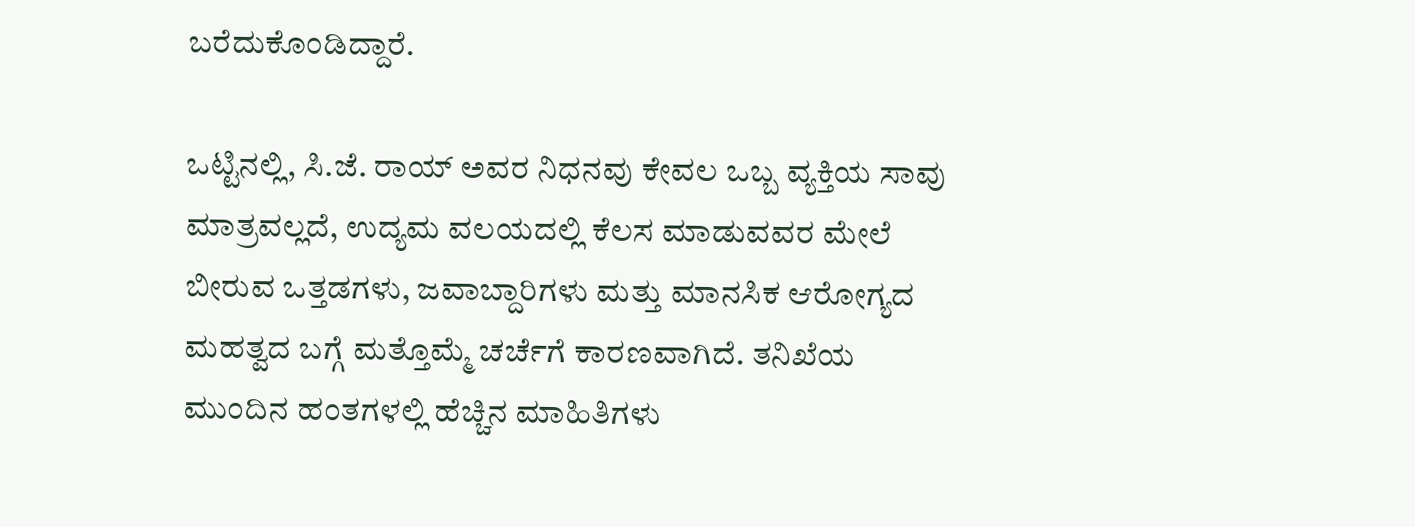ಬರೆದುಕೊಂಡಿದ್ದಾರೆ.

ಒಟ್ಟಿನಲ್ಲಿ, ಸಿ.ಜೆ. ರಾಯ್ ಅವರ ನಿಧನವು ಕೇವಲ ಒಬ್ಬ ವ್ಯಕ್ತಿಯ ಸಾವು ಮಾತ್ರವಲ್ಲದೆ, ಉದ್ಯಮ ವಲಯದಲ್ಲಿ ಕೆಲಸ ಮಾಡುವವರ ಮೇಲೆ ಬೀರುವ ಒತ್ತಡಗಳು, ಜವಾಬ್ದಾರಿಗಳು ಮತ್ತು ಮಾನಸಿಕ ಆರೋಗ್ಯದ ಮಹತ್ವದ ಬಗ್ಗೆ ಮತ್ತೊಮ್ಮೆ ಚರ್ಚೆಗೆ ಕಾರಣವಾಗಿದೆ. ತನಿಖೆಯ ಮುಂದಿನ ಹಂತಗಳಲ್ಲಿ ಹೆಚ್ಚಿನ ಮಾಹಿತಿಗಳು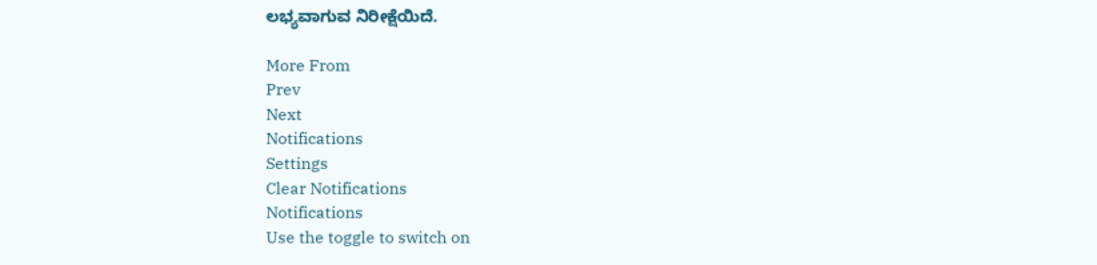ಲಭ್ಯವಾಗುವ ನಿರೀಕ್ಷೆಯಿದೆ.

More From
Prev
Next
Notifications
Settings
Clear Notifications
Notifications
Use the toggle to switch on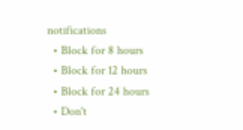notifications
  • Block for 8 hours
  • Block for 12 hours
  • Block for 24 hours
  • Don't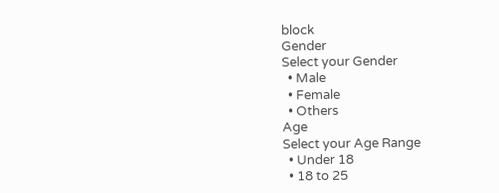block
Gender
Select your Gender
  • Male
  • Female
  • Others
Age
Select your Age Range
  • Under 18
  • 18 to 25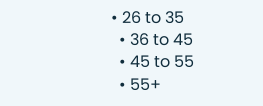• 26 to 35
  • 36 to 45
  • 45 to 55
  • 55+